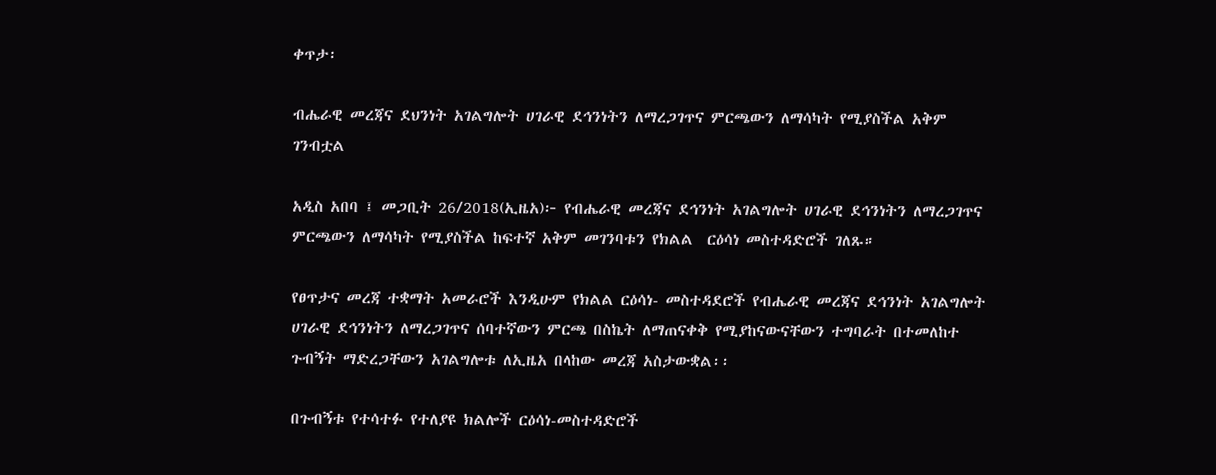ቀጥታ፡

ብሔራዊ መረጃና ደህንነት አገልግሎት ሀገራዊ ደኅንነትን ለማረጋገጥና ምርጫውን ለማሳካት የሚያስችል አቅም ገንብቷል

አዲስ አበባ ፤ መጋቢት 26/2018(ኢዜአ)፦ የብሔራዊ መረጃና ደኅንነት አገልግሎት ሀገራዊ ደኅንነትን ለማረጋገጥና ምርጫውን ለማሳካት የሚያስችል ከፍተኛ አቅም መገንባቱን የክልል  ርዕሳነ መስተዳድሮች ገለጹ።

የፀጥታና መረጃ ተቋማት አመራሮች እንዲሁም የክልል ርዕሳነ- መስተዳደሮች የብሔራዊ መረጃና ደኅንነት አገልግሎት ሀገራዊ ደኅንነትን ለማረጋገጥና ሰባተኛውን ምርጫ በስኬት ለማጠናቀቅ የሚያከናውናቸውን ተግባራት በተመለከተ ጉብኝት ማድረጋቸውን አገልግሎቱ ለኢዜአ በላከው መረጃ አስታውቋል፡፡

በጉብኝቱ የተሳተፉ የተለያዩ ክልሎች ርዕሳነ-መስተዳድሮች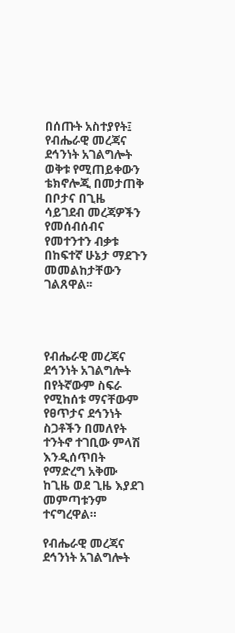በሰጡት አስተያየት፤ የብሔራዊ መረጃና ደኅንነት አገልግሎት ወቅቱ የሚጠይቀውን ቴክኖሎጂ በመታጠቅ በቦታና በጊዜ ሳይገደብ መረጃዎችን የመሰብሰብና የመተንተን ብቃቱ በከፍተኛ ሁኔታ ማደጉን መመልከታቸውን ገልጸዋል፡፡




የብሔራዊ መረጃና ደኅንነት አገልግሎት በየትኛውም ስፍራ የሚከሰቱ ማናቸውም የፀጥታና ደኅንነት ስጋቶችን በመለየት ተንትኖ ተገቢው ምላሽ እንዲሰጥበት የማድረግ አቅሙ ከጊዜ ወደ ጊዜ እያደገ መምጣቱንም ተናግረዋል።

የብሔራዊ መረጃና ደኅንነት አገልግሎት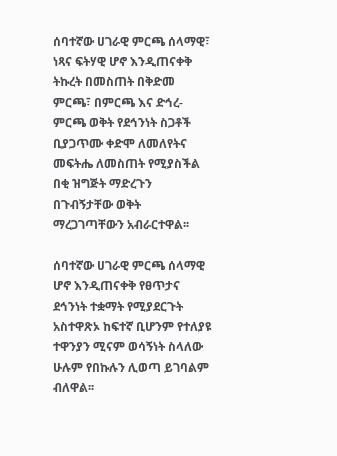ሰባተኛው ሀገራዊ ምርጫ ሰላማዊ፣ ነጻና ፍትሃዊ ሆኖ እንዲጠናቀቅ ትኩረት በመስጠት በቅድመ ምርጫ፣ በምርጫ እና ድኅረ- ምርጫ ወቅት የደኅንነት ስጋቶች ቢያጋጥሙ ቀድሞ ለመለየትና መፍትሔ ለመስጠት የሚያስችል በቂ ዝግጅት ማድረጉን በጉብኝታቸው ወቅት ማረጋገጣቸውን አብራርተዋል፡፡

ሰባተኛው ሀገራዊ ምርጫ ሰላማዊ ሆኖ እንዲጠናቀቅ የፀጥታና ደኅንነት ተቋማት የሚያደርጉት አስተዋጽኦ ከፍተኛ ቢሆንም የተለያዩ ተዋንያን ሚናም ወሳኝነት ስላለው ሁሉም የበኩሉን ሊወጣ ይገባልም ብለዋል፡፡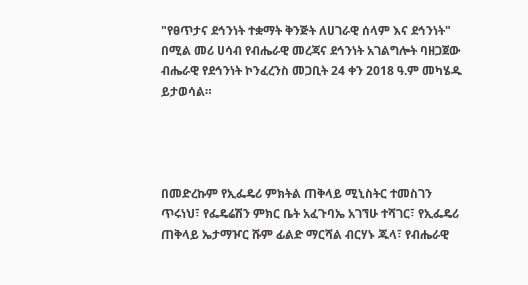"የፀጥታና ደኅንነት ተቋማት ቅንጅት ለሀገራዊ ሰላም እና ደኅንነት" በሚል መሪ ሀሳብ የብሔራዊ መረጃና ደኅንነት አገልግሎት ባዘጋጀው ብሔራዊ የደኅንነት ኮንፈረንስ መጋቢት 24 ቀን 2018 ዓ.ም መካሄዱ ይታወሳል።




በመድረኩም የኢፌዴሪ ምክትል ጠቅላይ ሚኒስትር ተመስገን ጥሩነህ፣ የፌዴሬሽን ምክር ቤት አፈጉባኤ አገኘሁ ተሻገር፣ የኢፌዴሪ ጠቅላይ ኤታማዦር ሹም ፊልድ ማርሻል ብርሃኑ ጁላ፣ የብሔራዊ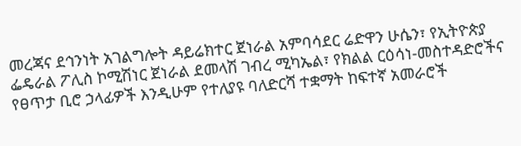መረጃና ደኅንነት አገልግሎት ዳይሬክተር ጀነራል አምባሳደር ሬድዋን ሁሴን፣ የኢትዮጵያ ፌዴራል ፖሊስ ኮሚሽነር ጀነራል ደመላሽ ገብረ ሚካኤል፣ የክልል ርዕሳነ-መስተዳድሮችና የፀጥታ ቢሮ ኃላፊዎች እንዲሁም የተለያዩ ባለድርሻ ተቋማት ከፍተኛ አመራሮች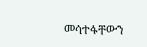መሳተፋቸውን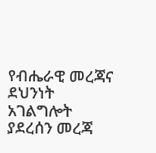የብሔራዊ መረጃና ደህንነት አገልግሎት ያደረሰን መረጃ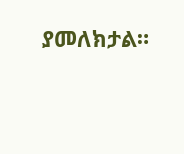ያመለክታል።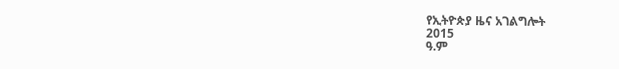የኢትዮጵያ ዜና አገልግሎት
2015
ዓ.ም